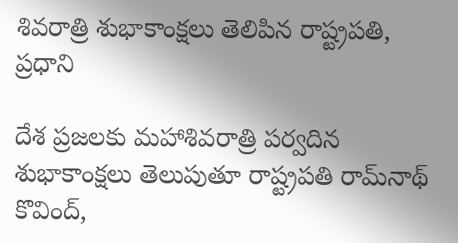శివ‌రాత్రి శుభాకాంక్ష‌లు తెలిపిన రాష్ట్రప‌తి, ప్ర‌ధాని

దేశ ప్ర‌జ‌ల‌కు మ‌హాశివ‌రాత్రి ప‌ర్వ‌దిన శుభాకాంక్ష‌లు తెలుపుతూ రాష్ట్రప‌తి రామ్‌నాథ్ కొవింద్‌,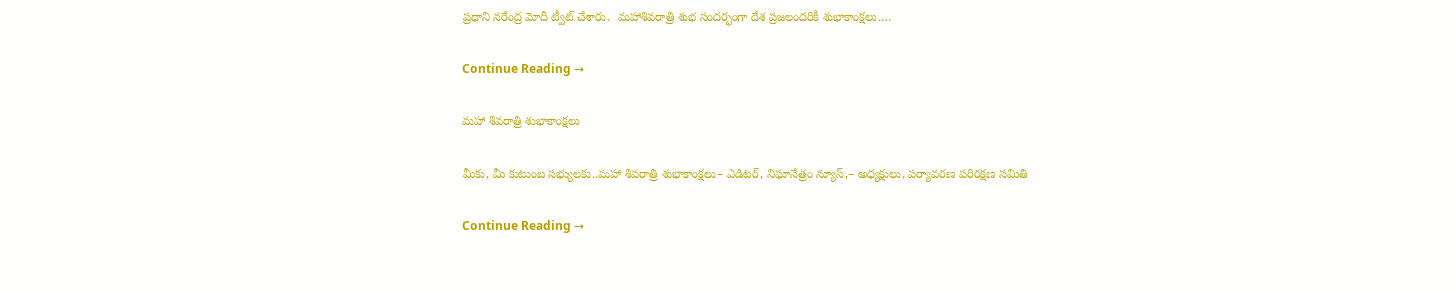ప్ర‌ధాని న‌రేంద్ర మోదీ ట్వీట్ చేశారు.  మహాశివరాత్రి శుభ సందర్భంగా దేశ ప్రజలందరికీ శుభాకాంక్షలు.…

Continue Reading →

మహా శివరాత్రి శుభాకాంక్షలు

మీకు, మీ కుటుంబ సభ్యులకు..మహా శివరాత్రి శుభాకాంక్షలు– ఎడిటర్, నిఘానేత్రం న్యూస్,– అధ్యక్షులు, పర్యావరణ పరిరక్షణ సమితి

Continue Reading →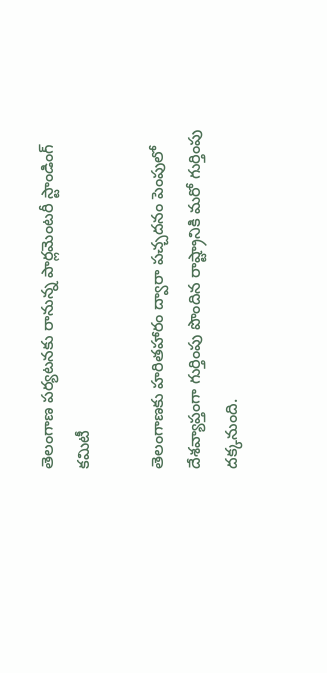తెలంగాణ పర్యటనకు రానున్న‌ పార్లమెంటరీ స్టాండింగ్ కమిటీ

తెలంగాణకు హరితహారం ద్వారా పచ్చదనం పెంపులో దేశవ్యాప్తంగా గుర్తింపు పొందిన రాష్ట్రానికి మరో గుర్తింపు దక్కనుంది.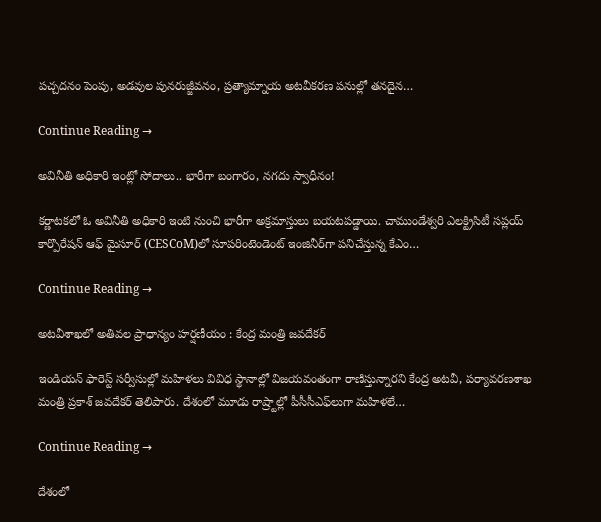పచ్చదనం పెంపు, అడవుల పునరుజ్జీవనం, ప్రత్యామ్నాయ అటవీకరణ పనుల్లో తనదైన…

Continue Reading →

అవినీతి అధికారి ఇంట్లో సోదాలు.. భారీగా బంగారం, న‌గ‌దు స్వాధీనం!

క‌ర్ణాట‌క‌లో ఓ అవినీతి అధికారి ఇంటి నుంచి భారీగా అక్ర‌మాస్తులు బ‌య‌ట‌ప‌డ్డాయి. చాముండేశ్వ‌రి ఎల‌క్ట్రిసిటీ స‌ప్ల‌య్ కార్పొరేష‌న్ ఆఫ్ మైసూర్ (CESCoM)లో సూప‌రింటెండెంట్ ఇంజినీర్‌గా పనిచేస్తున్న కేఎం…

Continue Reading →

అటవీశాఖలో అతివల ప్రాధాన్యం హర్షణీయం : కేంద్ర మంత్రి జవదేకర్‌

ఇండియన్‌ ఫారెస్ట్‌ సర్వీసుల్లో మహిళలు వివిధ స్థానాల్లో విజయవంతంగా రాణిస్తున్నారని కేంద్ర అటవీ, పర్యావరణశాఖ మంత్రి ప్రకాశ్‌ జవదేకర్‌ తెలిపారు. దేశంలో మూడు రాష్ర్టాల్లో పీసీసీఎఫ్‌లుగా మహిళలే…

Continue Reading →

దేశంలో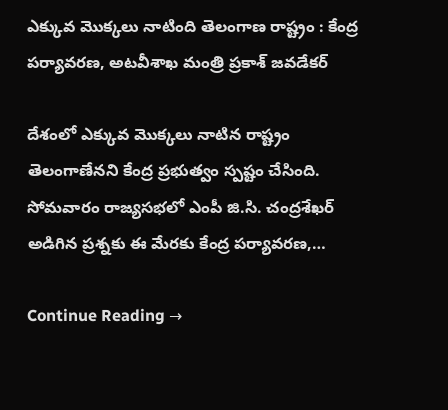ఎక్కువ మొక్కలు నాటింది తెలంగాణ రాష్ట్రం : కేంద్ర పర్యావరణ, అటవీశాఖ మంత్రి ప్రకాశ్‌ జవడేకర్

దేశంలో ఎక్కువ మొక్కలు నాటిన రాష్ట్రం తెలంగాణేనని కేంద్ర ప్రభుత్వం స్పష్టం చేసింది. సోమవారం రాజ్యసభలో ఎంపీ జి.సి. చంద్రశేఖర్‌ అడిగిన ప్రశ్నకు ఈ మేరకు కేంద్ర పర్యావరణ,…

Continue Reading →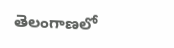తెలంగాణలో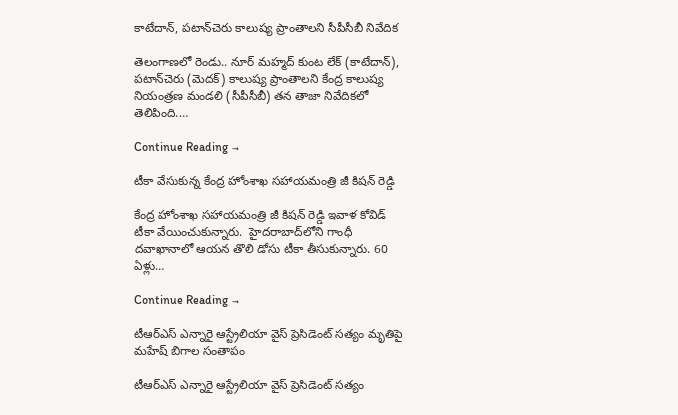కాటేదాన్, పటాన్‌చెరు కాలుష్య ప్రాంతాలని సీపీసీబీ నివేదిక

తెలంగాణలో రెండు.. నూర్‌ మహ్మద్‌ కుంట లేక్‌ (కాటేదాన్‌), పటాన్‌చెరు (మెదక్‌) కాలుష్య ప్రాంతాలని కేంద్ర కాలుష్య నియంత్రణ మండలి (సీపీసీబీ) తన తాజా నివేదికలో తెలిపింది.…

Continue Reading →

టీకా వేసుకున్న కేంద్ర హోంశాఖ స‌హాయ‌మంత్రి జీ కిష‌న్ రెడ్డి

కేంద్ర హోంశాఖ స‌హాయ‌మంత్రి జీ కిష‌న్ రెడ్డి ఇవాళ కోవిడ్ టీకా వేయించుకున్నారు.  హైద‌రాబాద్‌లోని గాంధీ ద‌వాఖానాలో ఆయ‌న తొలి డోసు టీకా తీసుకున్నారు. 60 ఏళ్లు…

Continue Reading →

టీఆర్ఎస్ ఎన్నారై ఆస్ట్రేలియా వైస్ ప్రెసిడెంట్ సత్యం మృతిపై మహేష్ బిగాల సంతాపం

టీఆర్ఎస్ ఎన్నారై ఆస్ట్రేలియా వైస్ ప్రెసిడెంట్ సత్యం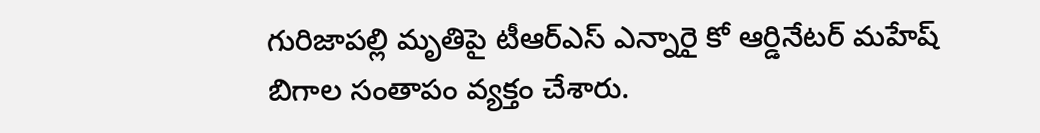గురిజాపల్లి మృతిపై టీఆర్‌ఎస్‌ ఎన్నారై కో ఆర్డినేటర్‌ మహేష్ బిగాల సంతాపం వ్యక్తం చేశారు.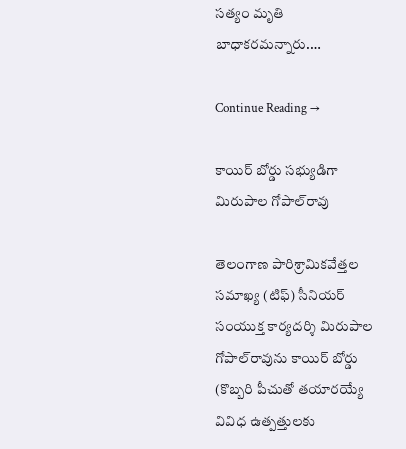సత్యం మృతి బాధాకరమన్నారు.…

Continue Reading →

కాయిర్‌ బోర్డు సభ్యుడిగా మిరుపాల గోపాల్‌రావు

తెలంగాణ పారిశ్రామికవేత్తల సమాఖ్య (టిఫ్‌) సీనియర్‌ సంయుక్త కార్యదర్శి మిరుపాల గోపాల్‌రావును కాయిర్‌ బోర్డు (కొబ్బరి పీచుతో తయారయ్యే వివిధ ఉత్పత్తులకు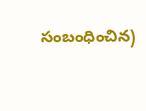సంబంధించిన)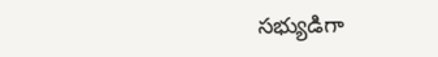సభ్యుడిగా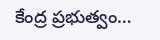కేంద్ర ప్రభుత్వం…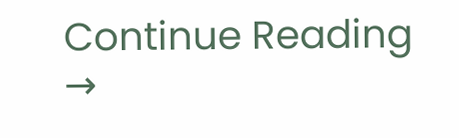Continue Reading →